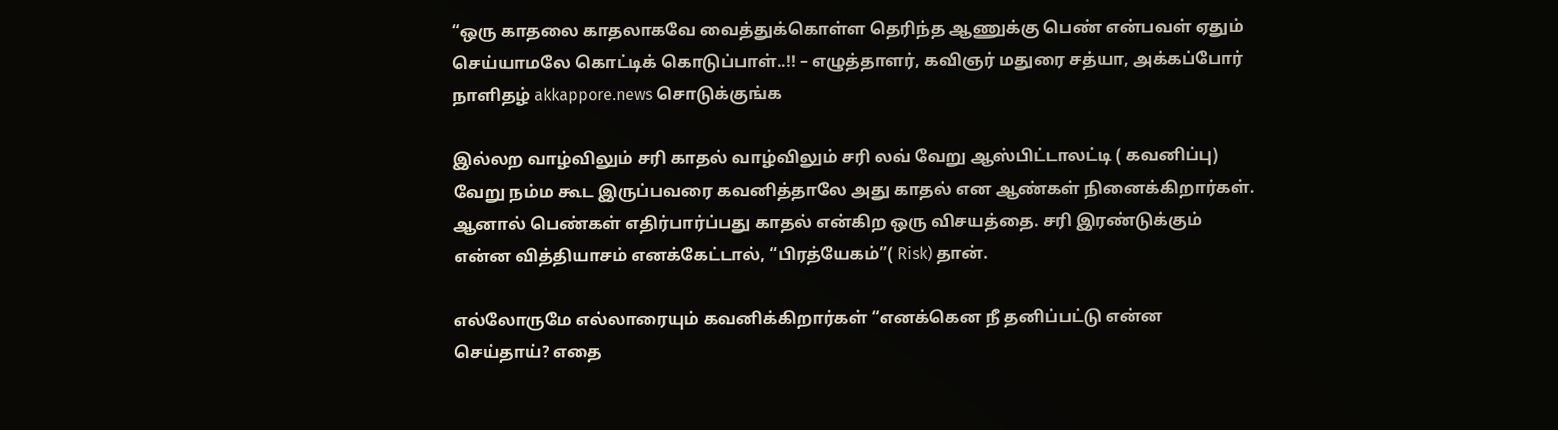“ஒரு காதலை காதலாகவே வைத்துக்கொள்ள தெரிந்த ஆணுக்கு பெண் என்பவள் ஏதும் செய்யாமலே கொட்டிக் கொடுப்பாள்..!! – எழுத்தாளர், கவிஞர் மதுரை சத்யா, அக்கப்போர் நாளிதழ் akkappore.news சொடுக்குங்க

இல்லற வாழ்விலும் சரி காதல் வாழ்விலும் சரி லவ் வேறு ஆஸ்பிட்டாலட்டி ( கவனிப்பு) வேறு நம்ம கூட இருப்பவரை கவனித்தாலே அது காதல் என ஆண்கள் நினைக்கிறார்கள். ஆனால் பெண்கள் எதிர்பார்ப்பது காதல் என்கிற ஒரு விசயத்தை. சரி இரண்டுக்கும் என்ன வித்தியாசம் எனக்கேட்டால், “பிரத்யேகம்”( Risk) தான்.

எல்லோருமே எல்லாரையும் கவனிக்கிறார்கள் “எனக்கென நீ தனிப்பட்டு என்ன செய்தாய்? எதை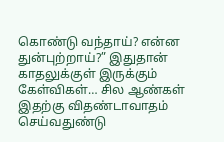கொண்டு வந்தாய்? என்ன துன்புற்றாய்?” இதுதான் காதலுக்குள் இருக்கும் கேள்விகள்… சில ஆண்கள் இதற்கு விதண்டாவாதம் செய்வதுண்டு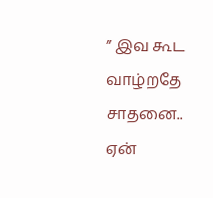” இவ கூட வாழ்றதே சாதனை.. ஏன்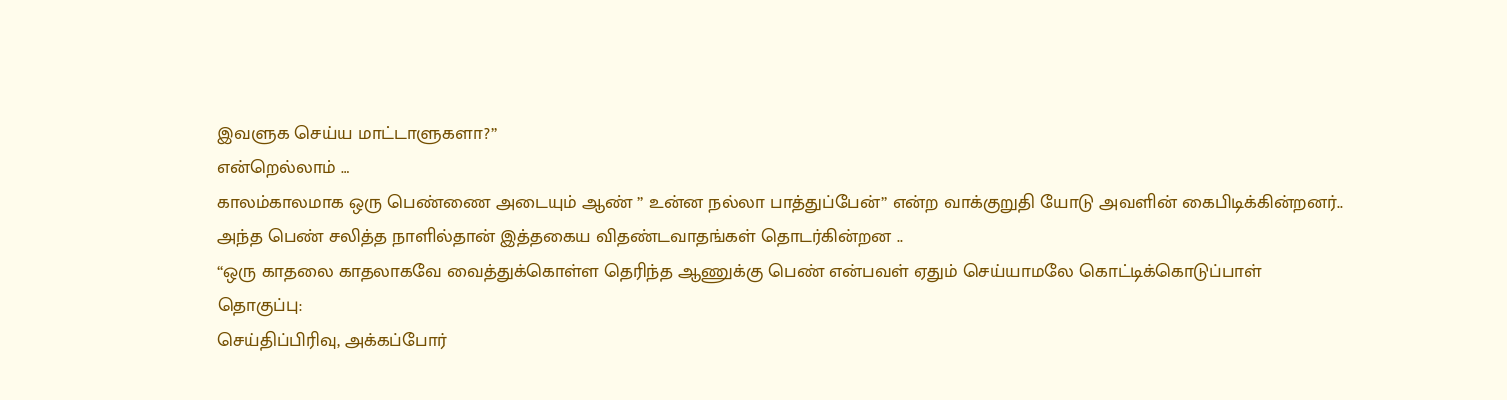இவளுக செய்ய மாட்டாளுகளா?”
என்றெல்லாம் …
காலம்காலமாக ஒரு பெண்ணை அடையும் ஆண் ” உன்ன நல்லா பாத்துப்பேன்” என்ற வாக்குறுதி யோடு அவளின் கைபிடிக்கின்றனர்.. அந்த பெண் சலித்த நாளில்தான் இத்தகைய விதண்டவாதங்கள் தொடர்கின்றன ..
“ஒரு காதலை காதலாகவே வைத்துக்கொள்ள தெரிந்த ஆணுக்கு பெண் என்பவள் ஏதும் செய்யாமலே கொட்டிக்கொடுப்பாள்
தொகுப்பு:
செய்திப்பிரிவு, அக்கப்போர்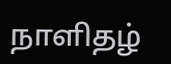நாளிதழ்